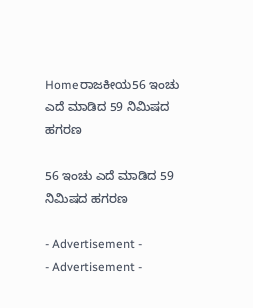Homeರಾಜಕೀಯ56 ಇಂಚು ಎದೆ ಮಾಡಿದ 59 ನಿಮಿಷದ ಹಗರಣ

56 ಇಂಚು ಎದೆ ಮಾಡಿದ 59 ನಿಮಿಷದ ಹಗರಣ

- Advertisement -
- Advertisement -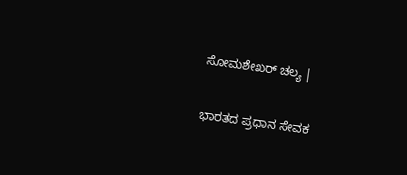ಸೋಮಶೇಖರ್ ಚಲ್ಯ |

ಭಾರತದ ಪ್ರಧಾನ ಸೇವಕ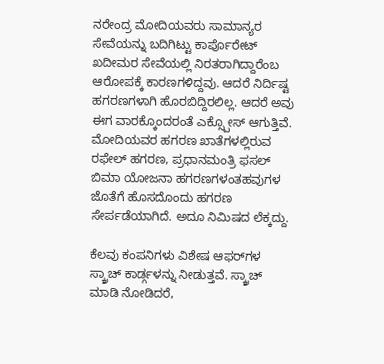ನರೇಂದ್ರ ಮೋದಿಯವರು ಸಾಮಾನ್ಯರ ಸೇವೆಯನ್ನು ಬದಿಗಿಟ್ಟು ಕಾರ್ಪೊರೇಟ್ ಖದೀಮರ ಸೇವೆಯಲ್ಲಿ ನಿರತರಾಗಿದ್ದಾರೆಂಬ ಆರೋಪಕ್ಕೆ ಕಾರಣಗಳಿದ್ದವು. ಆದರೆ ನಿರ್ದಿಷ್ಟ ಹಗರಣಗಳಾಗಿ ಹೊರಬಿದ್ದಿರಲಿಲ್ಲ. ಆದರೆ ಅವು ಈಗ ವಾರಕ್ಕೊಂದರಂತೆ ಎಕ್ಸ್ಪೋಸ್ ಆಗುತ್ತಿವೆ. ಮೋದಿಯವರ ಹಗರಣ ಖಾತೆಗಳಲ್ಲಿರುವ ರಫೇಲ್ ಹಗರಣ, ಪ್ರಧಾನಮಂತ್ರಿ ಫಸಲ್ ಬಿಮಾ ಯೋಜನಾ ಹಗರಣಗಳಂತಹವುಗಳ ಜೊತೆಗೆ ಹೊಸದೊಂದು ಹಗರಣ ಸೇರ್ಪಡೆಯಾಗಿದೆ. ಅದೂ ನಿಮಿಷದ ಲೆಕ್ಕದ್ದು.

ಕೆಲವು ಕಂಪನಿಗಳು ವಿಶೇಷ ಆಫರ್‌ಗಳ ಸ್ಕ್ರಾಚ್‌ ಕಾರ್ಡ್ಗಳನ್ನು ನೀಡುತ್ತವೆ. ಸ್ಕ್ರಾಚ್ ಮಾಡಿ ನೋಡಿದರೆ,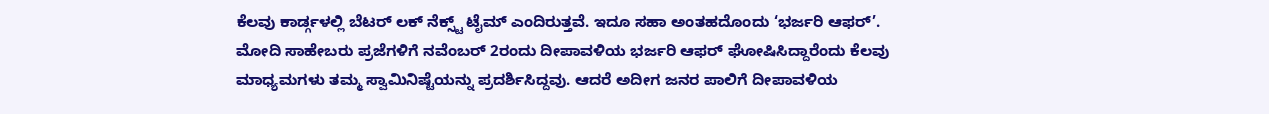ಕೆಲವು ಕಾರ್ಡ್ಗಳಲ್ಲಿ ಬೆಟರ್ ಲಕ್ ನೆಕ್ಸ್ಟ್ ಟೈಮ್ ಎಂದಿರುತ್ತವೆ. ಇದೂ ಸಹಾ ಅಂತಹದೊಂದು ‘ಭರ್ಜರಿ ಆಫರ್’. ಮೋದಿ ಸಾಹೇಬರು ಪ್ರಜೆಗಳಿಗೆ ನವೆಂಬರ್ 2ರಂದು ದೀಪಾವಳಿಯ ಭರ್ಜರಿ ಆಫರ್ ಘೋಷಿಸಿದ್ದಾರೆಂದು ಕೆಲವು ಮಾಧ್ಯಮಗಳು ತಮ್ಮ ಸ್ವಾಮಿನಿಷ್ಟೆಯನ್ನು ಪ್ರದರ್ಶಿಸಿದ್ದವು. ಆದರೆ ಅದೀಗ ಜನರ ಪಾಲಿಗೆ ದೀಪಾವಳಿಯ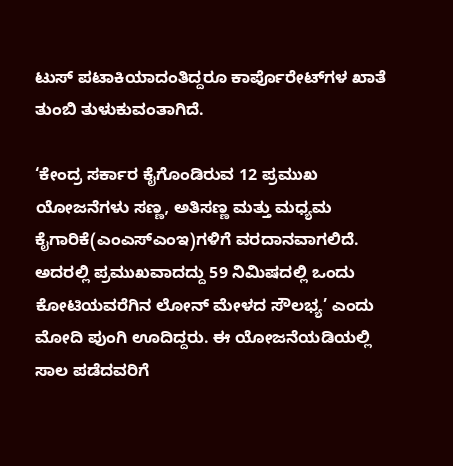ಟುಸ್ ಪಟಾಕಿಯಾದಂತಿದ್ದರೂ ಕಾರ್ಪೊರೇಟ್‌ಗಳ ಖಾತೆ ತುಂಬಿ ತುಳುಕುವಂತಾಗಿದೆ.

‘ಕೇಂದ್ರ ಸರ್ಕಾರ ಕೈಗೊಂಡಿರುವ 12 ಪ್ರಮುಖ ಯೋಜನೆಗಳು ಸಣ್ಣ, ಅತಿಸಣ್ಣ ಮತ್ತು ಮಧ್ಯಮ ಕೈಗಾರಿಕೆ(ಎಂಎಸ್‌ಎಂಇ)ಗಳಿಗೆ ವರದಾನವಾಗಲಿದೆ. ಅದರಲ್ಲಿ ಪ್ರಮುಖವಾದದ್ದು 59 ನಿಮಿಷದಲ್ಲಿ ಒಂದು ಕೋಟಿಯವರೆಗಿನ ಲೋನ್ ಮೇಳದ ಸೌಲಭ್ಯ’ ಎಂದು ಮೋದಿ ಪುಂಗಿ ಊದಿದ್ದರು. ಈ ಯೋಜನೆಯಡಿಯಲ್ಲಿ ಸಾಲ ಪಡೆದವರಿಗೆ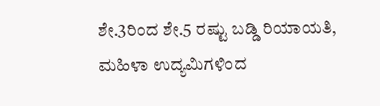ಶೇ.3ರಿಂದ ಶೇ.5 ರಷ್ಟು ಬಡ್ಡಿ ರಿಯಾಯತಿ, ಮಹಿಳಾ ಉದ್ಯಮಿಗಳಿಂದ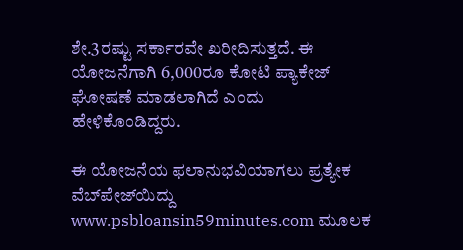ಶೇ.3ರಷ್ಟು ಸರ್ಕಾರವೇ ಖರೀದಿಸುತ್ತದೆ. ಈ ಯೋಜನೆಗಾಗಿ 6,000ರೂ ಕೋಟಿ ಪ್ಯಾಕೇಜ್ ಘೋಷಣೆ ಮಾಡಲಾಗಿದೆ ಎಂದು ಹೇಳಿಕೊಂಡಿದ್ದರು.

ಈ ಯೋಜನೆಯ ಫಲಾನುಭವಿಯಾಗಲು ಪ್ರತ್ಯೇಕ ವೆಬ್‌ಪೇಜ್‌ಯಿದ್ದು www.psbloansin59minutes.com ಮೂಲಕ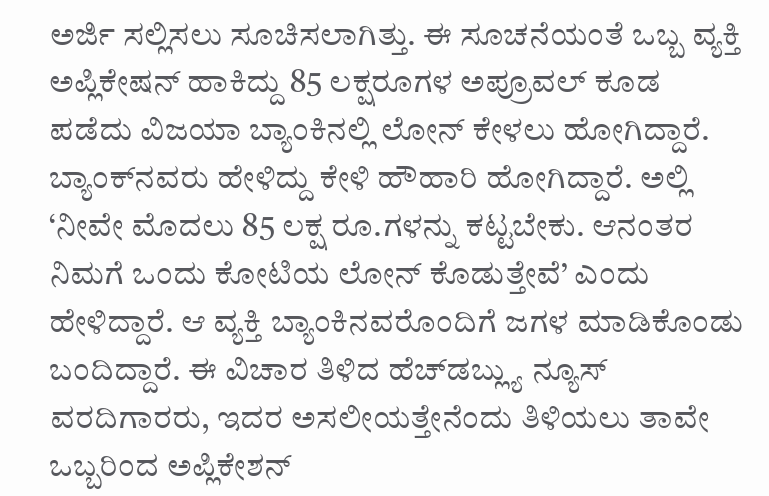ಅರ್ಜಿ ಸಲ್ಲಿಸಲು ಸೂಚಿಸಲಾಗಿತ್ತು. ಈ ಸೂಚನೆಯಂತೆ ಒಬ್ಬ ವ್ಯಕ್ತಿ ಅಪ್ಲಿಕೇಷನ್ ಹಾಕಿದ್ದು 85 ಲಕ್ಷರೂಗಳ ಅಪ್ರೂವಲ್ ಕೂಡ ಪಡೆದು ವಿಜಯಾ ಬ್ಯಾಂಕಿನಲ್ಲಿ ಲೋನ್ ಕೇಳಲು ಹೋಗಿದ್ದಾರೆ. ಬ್ಯಾಂಕ್‌ನವರು ಹೇಳಿದ್ದು ಕೇಳಿ ಹೌಹಾರಿ ಹೋಗಿದ್ದಾರೆ. ಅಲ್ಲಿ ‘ನೀವೇ ಮೊದಲು 85 ಲಕ್ಷ ರೂ.ಗಳನ್ನು ಕಟ್ಟಬೇಕು. ಆನಂತರ ನಿಮಗೆ ಒಂದು ಕೋಟಿಯ ಲೋನ್ ಕೊಡುತ್ತೇವೆ’ ಎಂದು ಹೇಳಿದ್ದಾರೆ. ಆ ವ್ಯಕ್ತಿ ಬ್ಯಾಂಕಿನವರೊಂದಿಗೆ ಜಗಳ ಮಾಡಿಕೊಂಡು ಬಂದಿದ್ದಾರೆ. ಈ ವಿಚಾರ ತಿಳಿದ ಹೆಚ್‌ಡಬ್ಲ್ಯು ನ್ಯೂಸ್ ವರದಿಗಾರರು, ಇದರ ಅಸಲೀಯತ್ತೇನೆಂದು ತಿಳಿಯಲು ತಾವೇ ಒಬ್ಬರಿಂದ ಅಪ್ಲಿಕೇಶನ್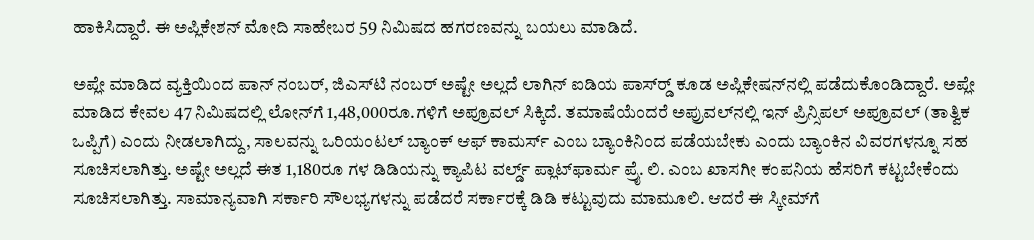ಹಾಕಿಸಿದ್ದಾರೆ. ಈ ಅಪ್ಲಿಕೇಶನ್ ಮೋದಿ ಸಾಹೇಬರ 59 ನಿಮಿಷದ ಹಗರಣವನ್ನು ಬಯಲು ಮಾಡಿದೆ.

ಅಪ್ಲೇ ಮಾಡಿದ ವ್ಯಕ್ತಿಯಿಂದ ಪಾನ್ ನಂಬರ್, ಜಿಎಸ್‌ಟಿ ನಂಬರ್ ಅಷ್ಟೇ ಅಲ್ಲದೆ ಲಾಗಿನ್ ಐಡಿಯ ಪಾಸ್‌ರ‍್ಡ್ ಕೂಡ ಅಪ್ಲಿಕೇಷನ್‌ನಲ್ಲಿ ಪಡೆದುಕೊಂಡಿದ್ದಾರೆ. ಅಪ್ಲೇ ಮಾಡಿದ ಕೇವಲ 47 ನಿಮಿಷದಲ್ಲಿ ಲೋನ್‌ಗೆ 1,48,000ರೂ.ಗಳಿಗೆ ಅಪ್ರೂವಲ್ ಸಿಕ್ಕಿದೆ. ತಮಾಷೆಯೆಂದರೆ ಅಪ್ರುವಲ್‌ನಲ್ಲಿ ಇನ್ ಪ್ರಿನ್ಸಿಪಲ್ ಅಪ್ರೂವಲ್ (ತಾತ್ವಿಕ ಒಪ್ಪಿಗೆ) ಎಂದು ನೀಡಲಾಗಿದ್ದು, ಸಾಲವನ್ನು ಒರಿಯಂಟಲ್ ಬ್ಯಾಂಕ್ ಆಫ್ ಕಾಮರ್ಸ್ ಎಂಬ ಬ್ಯಾಂಕಿನಿಂದ ಪಡೆಯಬೇಕು ಎಂದು ಬ್ಯಾಂಕಿನ ವಿವರಗಳನ್ನೂ ಸಹ ಸೂಚಿಸಲಾಗಿತ್ತು. ಅಷ್ಟೇ ಅಲ್ಲದೆ ಈತ 1,180ರೂ ಗಳ ಡಿಡಿಯನ್ನು ಕ್ಯಾಪಿಟ ವರ್ಲ್ಡ್ ಪ್ಲಾಟ್‌ಫಾರ್ಮ ಪ್ರೈ. ಲಿ. ಎಂಬ ಖಾಸಗೀ ಕಂಪನಿಯ ಹೆಸರಿಗೆ ಕಟ್ಟಬೇಕೆಂದು ಸೂಚಿಸಲಾಗಿತ್ತು. ಸಾಮಾನ್ಯವಾಗಿ ಸರ್ಕಾರಿ ಸೌಲಭ್ಯಗಳನ್ನು ಪಡೆದರೆ ಸರ್ಕಾರಕ್ಕೆ ಡಿಡಿ ಕಟ್ಟುವುದು ಮಾಮೂಲಿ. ಆದರೆ ಈ ಸ್ಕೀಮ್‌ಗೆ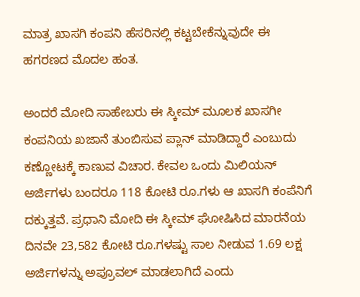ಮಾತ್ರ ಖಾಸಗಿ ಕಂಪನಿ ಹೆಸರಿನಲ್ಲಿ ಕಟ್ಟಬೇಕೆನ್ನುವುದೇ ಈ ಹಗರಣದ ಮೊದಲ ಹಂತ.

ಅಂದರೆ ಮೋದಿ ಸಾಹೇಬರು ಈ ಸ್ಕೀಮ್ ಮೂಲಕ ಖಾಸಗೀ ಕಂಪನಿಯ ಖಜಾನೆ ತುಂಬಿಸುವ ಪ್ಲಾನ್ ಮಾಡಿದ್ದಾರೆ ಎಂಬುದು ಕಣ್ಣೋಟಕ್ಕೆ ಕಾಣುವ ವಿಚಾರ. ಕೇವಲ ಒಂದು ಮಿಲಿಯನ್ ಅರ್ಜಿಗಳು ಬಂದರೂ 118 ಕೋಟಿ ರೂ.ಗಳು ಆ ಖಾಸಗಿ ಕಂಪೆನಿಗೆ ದಕ್ಕುತ್ತವೆ. ಪ್ರಧಾನಿ ಮೋದಿ ಈ ಸ್ಕೀಮ್ ಘೋಷಿಸಿದ ಮಾರನೆಯ ದಿನವೇ 23,582 ಕೋಟಿ ರೂ.ಗಳಷ್ಟು ಸಾಲ ನೀಡುವ 1.69 ಲಕ್ಷ ಅರ್ಜಿಗಳನ್ನು ಅಪ್ರೂವಲ್ ಮಾಡಲಾಗಿದೆ ಎಂದು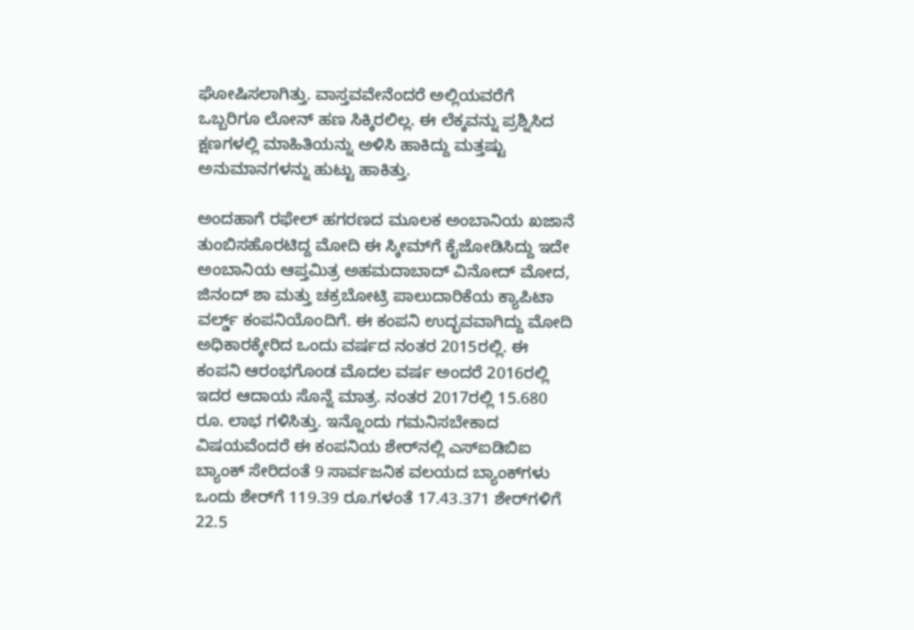ಘೋಷಿಸಲಾಗಿತ್ತು. ವಾಸ್ತವವೇನೆಂದರೆ ಅಲ್ಲಿಯವರೆಗೆ ಒಬ್ಬರಿಗೂ ಲೋನ್ ಹಣ ಸಿಕ್ಕಿರಲಿಲ್ಲ. ಈ ಲೆಕ್ಕವನ್ನು ಪ್ರಶ್ನಿಸಿದ ಕ್ಷಣಗಳಲ್ಲಿ ಮಾಹಿತಿಯನ್ನು ಅಳಿಸಿ ಹಾಕಿದ್ದು ಮತ್ತಷ್ಟು ಅನುಮಾನಗಳನ್ನು ಹುಟ್ಟು ಹಾಕಿತ್ತು.

ಅಂದಹಾಗೆ ರಫೇಲ್ ಹಗರಣದ ಮೂಲಕ ಅಂಬಾನಿಯ ಖಜಾನೆ ತುಂಬಿಸಹೊರಟಿದ್ದ ಮೋದಿ ಈ ಸ್ಕೀಮ್‌ಗೆ ಕೈಜೋಡಿಸಿದ್ದು ಇದೇ ಅಂಬಾನಿಯ ಆಪ್ತಮಿತ್ರ ಅಹಮದಾಬಾದ್ ವಿನೋದ್ ಮೋದ, ಜಿನಂದ್ ಶಾ ಮತ್ತು ಚಕ್ರಬೋಟ್ರಿ ಪಾಲುದಾರಿಕೆಯ ಕ್ಯಾಪಿಟಾ ವರ್ಲ್ಡ್ ಕಂಪನಿಯೊಂದಿಗೆ. ಈ ಕಂಪನಿ ಉದ್ಭವವಾಗಿದ್ದು ಮೋದಿ ಅಧಿಕಾರಕ್ಕೇರಿದ ಒಂದು ವರ್ಷದ ನಂತರ 2015ರಲ್ಲಿ. ಈ ಕಂಪನಿ ಆರಂಭಗೊಂಡ ಮೊದಲ ವರ್ಷ ಅಂದರೆ 2016ರಲ್ಲಿ ಇದರ ಆದಾಯ ಸೊನ್ನೆ ಮಾತ್ರ. ನಂತರ 2017ರಲ್ಲಿ 15.680 ರೂ. ಲಾಭ ಗಳಿಸಿತ್ತು. ಇನ್ನೊಂದು ಗಮನಿಸಬೇಕಾದ ವಿಷಯವೆಂದರೆ ಈ ಕಂಪನಿಯ ಶೇರ್‌ನಲ್ಲಿ ಎಸ್‌ಐಡಿಬಿಐ ಬ್ಯಾಂಕ್ ಸೇರಿದಂತೆ 9 ಸಾರ್ವಜನಿಕ ವಲಯದ ಬ್ಯಾಂಕ್‌ಗಳು ಒಂದು ಶೇರ್‌ಗೆ 119.39 ರೂ.ಗಳಂತೆ 17.43.371 ಶೇರ್‌ಗಳಿಗೆ 22.5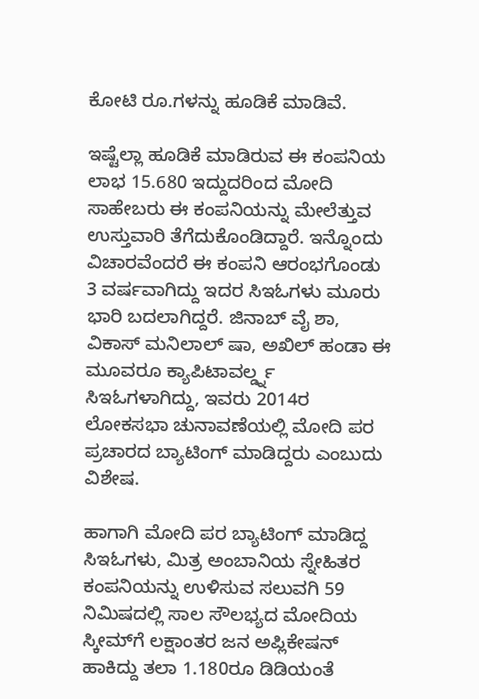ಕೋಟಿ ರೂ.ಗಳನ್ನು ಹೂಡಿಕೆ ಮಾಡಿವೆ.

ಇಷ್ಟೆಲ್ಲಾ ಹೂಡಿಕೆ ಮಾಡಿರುವ ಈ ಕಂಪನಿಯ ಲಾಭ 15.680 ಇದ್ದುದರಿಂದ ಮೋದಿ ಸಾಹೇಬರು ಈ ಕಂಪನಿಯನ್ನು ಮೇಲೆತ್ತುವ ಉಸ್ತುವಾರಿ ತೆಗೆದುಕೊಂಡಿದ್ದಾರೆ. ಇನ್ನೊಂದು ವಿಚಾರವೆಂದರೆ ಈ ಕಂಪನಿ ಆರಂಭಗೊಂಡು 3 ವರ್ಷವಾಗಿದ್ದು ಇದರ ಸಿಇಓಗಳು ಮೂರು ಭಾರಿ ಬದಲಾಗಿದ್ದರೆ. ಜಿನಾಬ್ ವೈ ಶಾ, ವಿಕಾಸ್ ಮನಿಲಾಲ್ ಷಾ, ಅಖಿಲ್ ಹಂಡಾ ಈ ಮೂವರೂ ಕ್ಯಾಪಿಟಾವರ್ಲ್ಡ್ನ ಸಿಇಓಗಳಾಗಿದ್ದು, ಇವರು 2014ರ ಲೋಕಸಭಾ ಚುನಾವಣೆಯಲ್ಲಿ ಮೋದಿ ಪರ ಪ್ರಚಾರದ ಬ್ಯಾಟಿಂಗ್ ಮಾಡಿದ್ದರು ಎಂಬುದು ವಿಶೇಷ.

ಹಾಗಾಗಿ ಮೋದಿ ಪರ ಬ್ಯಾಟಿಂಗ್ ಮಾಡಿದ್ದ ಸಿಇಓಗಳು, ಮಿತ್ರ ಅಂಬಾನಿಯ ಸ್ನೇಹಿತರ ಕಂಪನಿಯನ್ನು ಉಳಿಸುವ ಸಲುವಗಿ 59 ನಿಮಿಷದಲ್ಲಿ ಸಾಲ ಸೌಲಭ್ಯದ ಮೋದಿಯ ಸ್ಕೀಮ್‌ಗೆ ಲಕ್ಷಾಂತರ ಜನ ಅಪ್ಲಿಕೇಷನ್ ಹಾಕಿದ್ದು ತಲಾ 1.180ರೂ ಡಿಡಿಯಂತೆ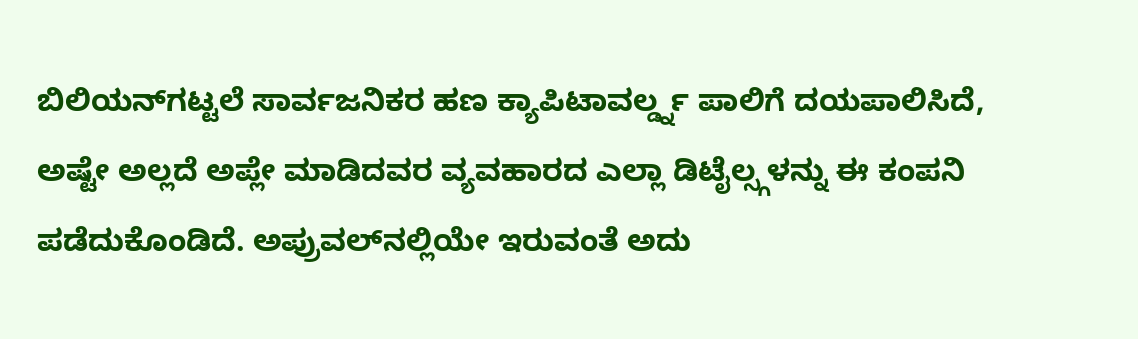ಬಿಲಿಯನ್‌ಗಟ್ಟಲೆ ಸಾರ್ವಜನಿಕರ ಹಣ ಕ್ಯಾಪಿಟಾವರ್ಲ್ಡ್ನ ಪಾಲಿಗೆ ದಯಪಾಲಿಸಿದೆ, ಅಷ್ಟೇ ಅಲ್ಲದೆ ಅಪ್ಲೇ ಮಾಡಿದವರ ವ್ಯವಹಾರದ ಎಲ್ಲಾ ಡಿಟೈಲ್ಸ್ಗಳನ್ನು ಈ ಕಂಪನಿ ಪಡೆದುಕೊಂಡಿದೆ. ಅಪ್ರುವಲ್‌ನಲ್ಲಿಯೇ ಇರುವಂತೆ ಅದು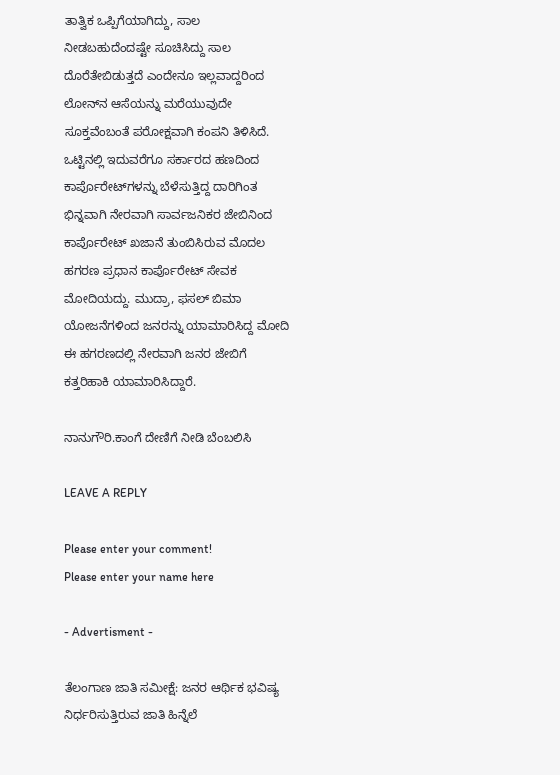ತಾತ್ವಿಕ ಒಪ್ಪಿಗೆಯಾಗಿದ್ದು, ಸಾಲ ನೀಡಬಹುದೆಂದಷ್ಟೇ ಸೂಚಿಸಿದ್ದು ಸಾಲ ದೊರೆತೇಬಿಡುತ್ತದೆ ಎಂದೇನೂ ಇಲ್ಲವಾದ್ದರಿಂದ ಲೋನ್‌ನ ಆಸೆಯನ್ನು ಮರೆಯುವುದೇ ಸೂಕ್ತವೆಂಬಂತೆ ಪರೋಕ್ಷವಾಗಿ ಕಂಪನಿ ತಿಳಿಸಿದೆ. ಒಟ್ಟಿನಲ್ಲಿ ಇದುವರೆಗೂ ಸರ್ಕಾರದ ಹಣದಿಂದ ಕಾರ್ಪೊರೇಟ್‌ಗಳನ್ನು ಬೆಳೆಸುತ್ತಿದ್ದ ದಾರಿಗಿಂತ ಭಿನ್ನವಾಗಿ ನೇರವಾಗಿ ಸಾರ್ವಜನಿಕರ ಜೇಬಿನಿಂದ ಕಾರ್ಪೊರೇಟ್ ಖಜಾನೆ ತುಂಬಿಸಿರುವ ಮೊದಲ ಹಗರಣ ಪ್ರಧಾನ ಕಾರ್ಪೊರೇಟ್ ಸೇವಕ ಮೋದಿಯದ್ದು. ಮುದ್ರಾ, ಫಸಲ್ ಬಿಮಾ ಯೋಜನೆಗಳಿಂದ ಜನರನ್ನು ಯಾಮಾರಿಸಿದ್ದ ಮೋದಿ ಈ ಹಗರಣದಲ್ಲಿ ನೇರವಾಗಿ ಜನರ ಜೇಬಿಗೆ ಕತ್ತರಿಹಾಕಿ ಯಾಮಾರಿಸಿದ್ದಾರೆ.

ನಾನುಗೌರಿ.ಕಾಂಗೆ ದೇಣಿಗೆ ನೀಡಿ ಬೆಂಬಲಿಸಿ

LEAVE A REPLY

Please enter your comment!
Please enter your name here

- Advertisment -

ತೆಲಂಗಾಣ ಜಾತಿ ಸಮೀಕ್ಷೆ: ಜನರ ಆರ್ಥಿಕ ಭವಿಷ್ಯ ನಿರ್ಧರಿಸುತ್ತಿರುವ ಜಾತಿ ಹಿನ್ನೆಲೆ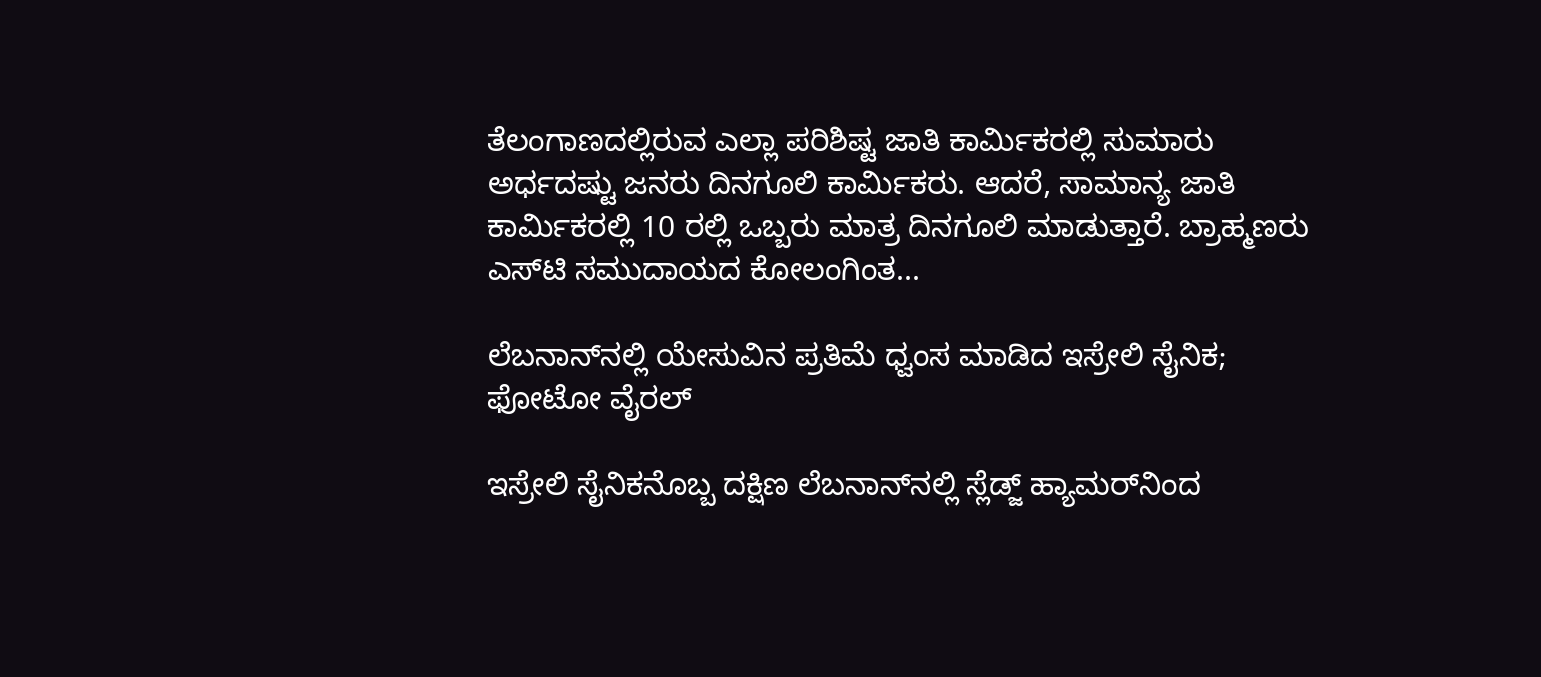ತೆಲಂಗಾಣದಲ್ಲಿರುವ ಎಲ್ಲಾ ಪರಿಶಿಷ್ಟ ಜಾತಿ ಕಾರ್ಮಿಕರಲ್ಲಿ ಸುಮಾರು ಅರ್ಧದಷ್ಟು ಜನರು ದಿನಗೂಲಿ ಕಾರ್ಮಿಕರು. ಆದರೆ, ಸಾಮಾನ್ಯ ಜಾತಿ ಕಾರ್ಮಿಕರಲ್ಲಿ 10 ರಲ್ಲಿ ಒಬ್ಬರು ಮಾತ್ರ ದಿನಗೂಲಿ ಮಾಡುತ್ತಾರೆ. ಬ್ರಾಹ್ಮಣರು ಎಸ್‌ಟಿ ಸಮುದಾಯದ ಕೋಲಂಗಿಂತ...

ಲೆಬನಾನ್‌ನಲ್ಲಿ ಯೇಸುವಿನ ಪ್ರತಿಮೆ ಧ್ವಂಸ ಮಾಡಿದ ಇಸ್ರೇಲಿ ಸೈನಿಕ; ಫೋಟೋ ವೈರಲ್

ಇಸ್ರೇಲಿ ಸೈನಿಕನೊಬ್ಬ ದಕ್ಷಿಣ ಲೆಬನಾನ್‌ನಲ್ಲಿ ಸ್ಲೆಡ್ಜ್ ಹ್ಯಾಮರ್‌ನಿಂದ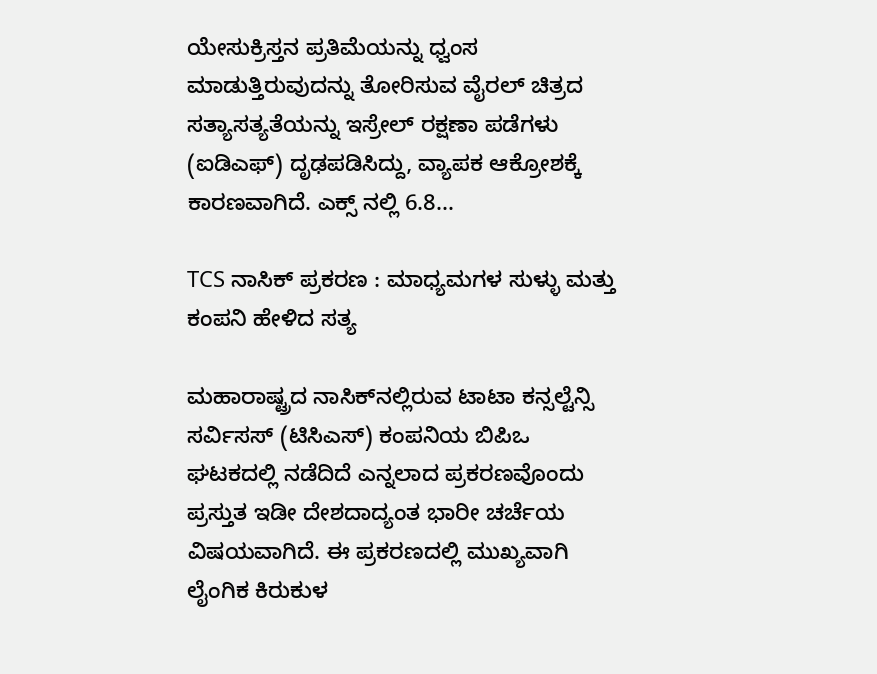ಯೇಸುಕ್ರಿಸ್ತನ ಪ್ರತಿಮೆಯನ್ನು ಧ್ವಂಸ ಮಾಡುತ್ತಿರುವುದನ್ನು ತೋರಿಸುವ ವೈರಲ್ ಚಿತ್ರದ ಸತ್ಯಾಸತ್ಯತೆಯನ್ನು ಇಸ್ರೇಲ್ ರಕ್ಷಣಾ ಪಡೆಗಳು (ಐಡಿಎಫ್‌) ದೃಢಪಡಿಸಿದ್ದು, ವ್ಯಾಪಕ ಆಕ್ರೋಶಕ್ಕೆ ಕಾರಣವಾಗಿದೆ. ಎಕ್ಸ್ ನಲ್ಲಿ 6.8...

TCS ನಾಸಿಕ್ ಪ್ರಕರಣ : ಮಾಧ್ಯಮಗಳ ಸುಳ್ಳು ಮತ್ತು ಕಂಪನಿ ಹೇಳಿದ ಸತ್ಯ

ಮಹಾರಾಷ್ಟ್ರದ ನಾಸಿಕ್‌ನಲ್ಲಿರುವ ಟಾಟಾ ಕನ್ಸಲ್ಟೆನ್ಸಿ ಸರ್ವಿಸಸ್ (ಟಿಸಿಎಸ್‌) ಕಂಪನಿಯ ಬಿಪಿಒ ಘಟಕದಲ್ಲಿ ನಡೆದಿದೆ ಎನ್ನಲಾದ ಪ್ರಕರಣವೊಂದು ಪ್ರಸ್ತುತ ಇಡೀ ದೇಶದಾದ್ಯಂತ ಭಾರೀ ಚರ್ಚೆಯ ವಿಷಯವಾಗಿದೆ. ಈ ಪ್ರಕರಣದಲ್ಲಿ ಮುಖ್ಯವಾಗಿ ಲೈಂಗಿಕ ಕಿರುಕುಳ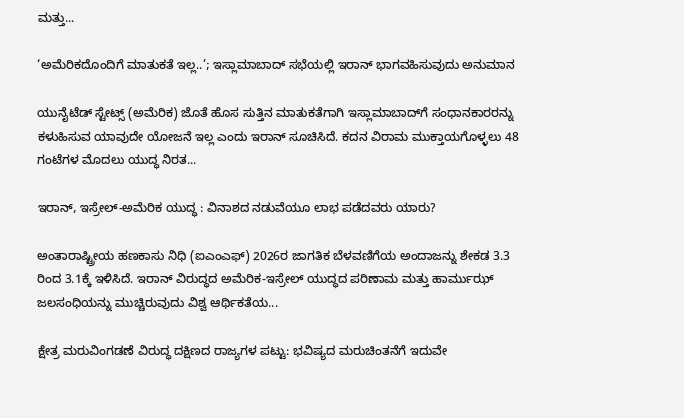ಮತ್ತು...

‘ಅಮೆರಿಕದೊಂದಿಗೆ ಮಾತುಕತೆ ಇಲ್ಲ..’; ಇಸ್ಲಾಮಾಬಾದ್‌ ಸಭೆಯಲ್ಲಿ ಇರಾನ್ ಭಾಗವಹಿಸುವುದು ಅನುಮಾನ

ಯುನೈಟೆಡ್ ಸ್ಟೇಟ್ಸ್ (ಅಮೆರಿಕ) ಜೊತೆ ಹೊಸ ಸುತ್ತಿನ ಮಾತುಕತೆಗಾಗಿ ಇಸ್ಲಾಮಾಬಾದ್‌ಗೆ ಸಂಧಾನಕಾರರನ್ನು ಕಳುಹಿಸುವ ಯಾವುದೇ ಯೋಜನೆ ಇಲ್ಲ ಎಂದು ಇರಾನ್ ಸೂಚಿಸಿದೆ. ಕದನ ವಿರಾಮ ಮುಕ್ತಾಯಗೊಳ್ಳಲು 48 ಗಂಟೆಗಳ ಮೊದಲು ಯುದ್ಧ ನಿರತ...

ಇರಾನ್, ಇಸ್ರೇಲ್-ಅಮೆರಿಕ ಯುದ್ಧ : ವಿನಾಶದ ನಡುವೆಯೂ ಲಾಭ ಪಡೆದವರು ಯಾರು?

ಅಂತಾರಾಷ್ಟ್ರೀಯ ಹಣಕಾಸು ನಿಧಿ (ಐಎಂಎಫ್‌) 2026ರ ಜಾಗತಿಕ ಬೆಳವಣಿಗೆಯ ಅಂದಾಜನ್ನು ಶೇಕಡ 3.3 ರಿಂದ 3.1ಕ್ಕೆ ಇಳಿಸಿದೆ. ಇರಾನ್ ವಿರುದ್ಧದ ಅಮೆರಿಕ-ಇಸ್ರೇಲ್ ಯುದ್ಧದ ಪರಿಣಾಮ ಮತ್ತು ಹಾರ್ಮುಝ್ ಜಲಸಂಧಿಯನ್ನು ಮುಚ್ಚಿರುವುದು ವಿಶ್ವ ಆರ್ಥಿಕತೆಯ...

ಕ್ಷೇತ್ರ ಮರುವಿಂಗಡಣೆ ವಿರುದ್ಧ ದಕ್ಷಿಣದ ರಾಜ್ಯಗಳ ಪಟ್ಟು: ಭವಿಷ್ಯದ ಮರುಚಿಂತನೆಗೆ ಇದುವೇ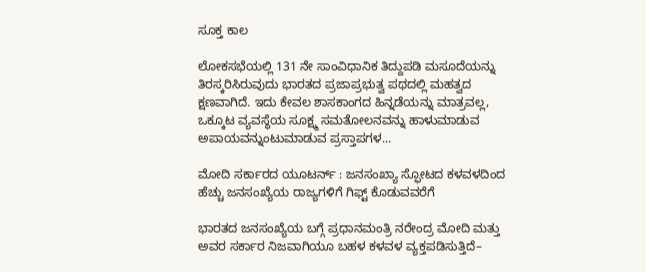ಸೂಕ್ತ ಕಾಲ

ಲೋಕಸಭೆಯಲ್ಲಿ 131 ನೇ ಸಾಂವಿಧಾನಿಕ ತಿದ್ದುಪಡಿ ಮಸೂದೆಯನ್ನು ತಿರಸ್ಕರಿಸಿರುವುದು ಭಾರತದ ಪ್ರಜಾಪ್ರಭುತ್ವ ಪಥದಲ್ಲಿ ಮಹತ್ವದ ಕ್ಷಣವಾಗಿದೆ. ಇದು ಕೇವಲ ಶಾಸಕಾಂಗದ ಹಿನ್ನಡೆಯನ್ನು ಮಾತ್ರವಲ್ಲ, ಒಕ್ಕೂಟ ವ್ಯವಸ್ಥೆಯ ಸೂಕ್ಷ್ಮ ಸಮತೋಲನವನ್ನು ಹಾಳುಮಾಡುವ ಅಪಾಯವನ್ನುಂಟುಮಾಡುವ ಪ್ರಸ್ತಾಪಗಳ...

ಮೋದಿ ಸರ್ಕಾರದ ಯೂಟರ್ನ್ : ಜನಸಂಖ್ಯಾ ಸ್ಫೋಟದ ಕಳವಳದಿಂದ ಹೆಚ್ಚು ಜನಸಂಖ್ಯೆಯ ರಾಜ್ಯಗಳಿಗೆ ಗಿಫ್ಟ್ ಕೊಡುವವರೆಗೆ

ಭಾರತದ ಜನಸಂಖ್ಯೆಯ ಬಗ್ಗೆ ಪ್ರಧಾನಮಂತ್ರಿ ನರೇಂದ್ರ ಮೋದಿ ಮತ್ತು ಅವರ ಸರ್ಕಾರ ನಿಜವಾಗಿಯೂ ಬಹಳ ಕಳವಳ ವ್ಯಕ್ತಪಡಿಸುತ್ತಿದೆ–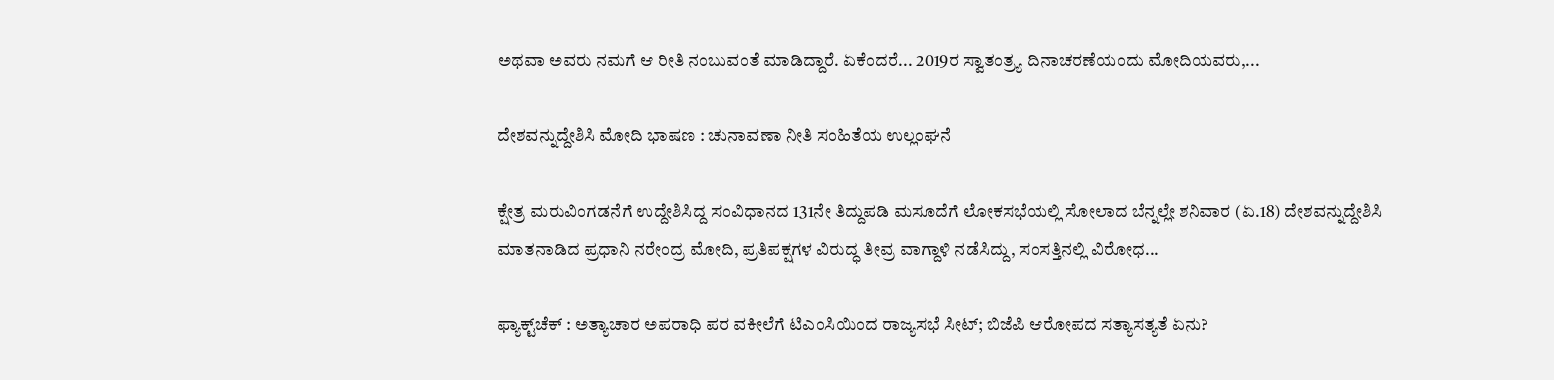ಅಥವಾ ಅವರು ನಮಗೆ ಆ ರೀತಿ ನಂಬುವಂತೆ ಮಾಡಿದ್ದಾರೆ. ಏಕೆಂದರೆ... 2019ರ ಸ್ವಾತಂತ್ರ್ಯ ದಿನಾಚರಣೆಯಂದು ಮೋದಿಯವರು,...

ದೇಶವನ್ನುದ್ದೇಶಿಸಿ ಮೋದಿ ಭಾಷಣ : ಚುನಾವಣಾ ನೀತಿ ಸಂಹಿತೆಯ ಉಲ್ಲಂಘನೆ

ಕ್ಷೇತ್ರ ಮರುವಿಂಗಡನೆಗೆ ಉದ್ದೇಶಿಸಿದ್ದ ಸಂವಿಧಾನದ 131ನೇ ತಿದ್ದುಪಡಿ ಮಸೂದೆಗೆ ಲೋಕಸಭೆಯಲ್ಲಿ ಸೋಲಾದ ಬೆನ್ನಲ್ಲೇ ಶನಿವಾರ (ಏ.18) ದೇಶವನ್ನುದ್ದೇಶಿಸಿ ಮಾತನಾಡಿದ ಪ್ರಧಾನಿ ನರೇಂದ್ರ ಮೋದಿ, ಪ್ರತಿಪಕ್ಷಗಳ ವಿರುದ್ಧ ತೀವ್ರ ವಾಗ್ದಾಳಿ ನಡೆಸಿದ್ದು, ಸಂಸತ್ತಿನಲ್ಲಿ ವಿರೋಧ...

ಫ್ಯಾಕ್ಟ್‌ಚೆಕ್ : ಅತ್ಯಾಚಾರ ಅಪರಾಧಿ ಪರ ವಕೀಲೆಗೆ ಟಿಎಂಸಿಯಿಂದ ರಾಜ್ಯಸಭೆ ಸೀಟ್; ಬಿಜೆಪಿ ಆರೋಪದ ಸತ್ಯಾಸತ್ಯತೆ ಏನು?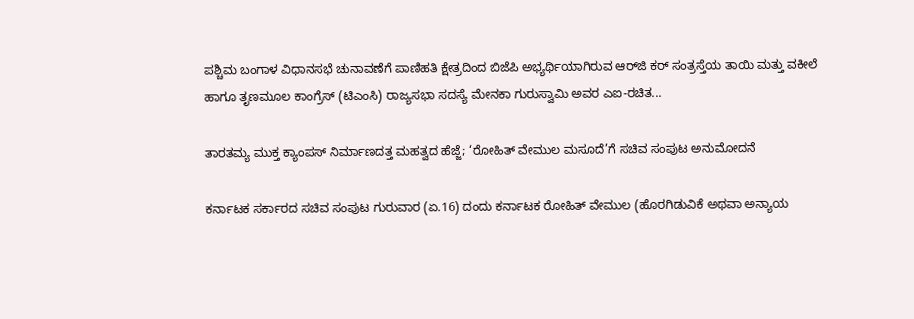ಪಶ್ಚಿಮ ಬಂಗಾಳ ವಿಧಾನಸಭೆ ಚುನಾವಣೆಗೆ ಪಾಣಿಹತಿ ಕ್ಷೇತ್ರದಿಂದ ಬಿಜೆಪಿ ಅಭ್ಯರ್ಥಿಯಾಗಿರುವ ಆರ್‌ಜಿ ಕರ್‌ ಸಂತ್ರಸ್ತೆಯ ತಾಯಿ ಮತ್ತು ವಕೀಲೆ ಹಾಗೂ ತೃಣಮೂಲ ಕಾಂಗ್ರೆಸ್ (ಟಿಎಂಸಿ) ರಾಜ್ಯಸಭಾ ಸದಸ್ಯೆ ಮೇನಕಾ ಗುರುಸ್ವಾಮಿ ಅವರ ಎಐ-ರಚಿತ...

ತಾರತಮ್ಯ ಮುಕ್ತ ಕ್ಯಾಂಪಸ್ ನಿರ್ಮಾಣದತ್ತ ಮಹತ್ವದ ಹೆಜ್ಜೆ; ‘ರೋಹಿತ್ ವೇಮುಲ ಮಸೂದೆ’ಗೆ ಸಚಿವ ಸಂಪುಟ ಅನುಮೋದನೆ

ಕರ್ನಾಟಕ ಸರ್ಕಾರದ ಸಚಿವ ಸಂಪುಟ ಗುರುವಾರ (ಏ.16) ದಂದು ಕರ್ನಾಟಕ ರೋಹಿತ್ ವೇಮುಲ (ಹೊರಗಿಡುವಿಕೆ ಅಥವಾ ಅನ್ಯಾಯ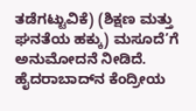ತಡೆಗಟ್ಟುವಿಕೆ) (ಶಿಕ್ಷಣ ಮತ್ತು ಘನತೆಯ ಹಕ್ಕು) ಮಸೂದೆ’ಗೆ ಅನುಮೋದನೆ ನೀಡಿದೆ. ಹೈದರಾಬಾದ್‌ನ ಕೆಂದ್ರೀಯ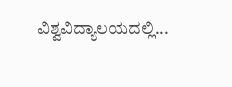ವಿಶ್ವವಿದ್ಯಾಲಯದಲ್ಲಿ...